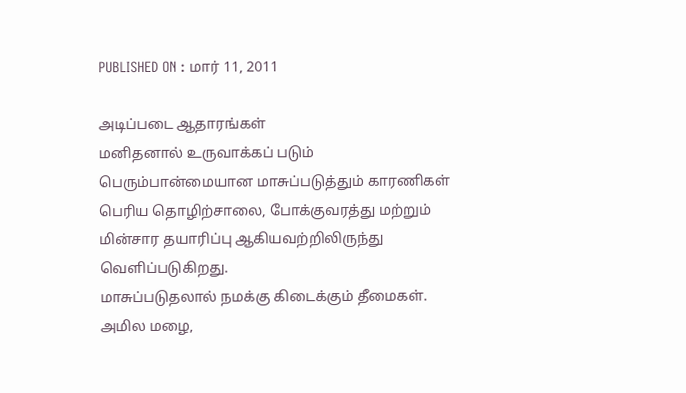PUBLISHED ON : மார் 11, 2011

அடிப்படை ஆதாரங்கள்
மனிதனால் உருவாக்கப் படும் பெரும்பான்மையான மாசுப்படுத்தும் காரணிகள் பெரிய தொழிற்சாலை, போக்குவரத்து மற்றும் மின்சார தயாரிப்பு ஆகியவற்றிலிருந்து வெளிப்படுகிறது.
மாசுப்படுதலால் நமக்கு கிடைக்கும் தீமைகள். அமில மழை,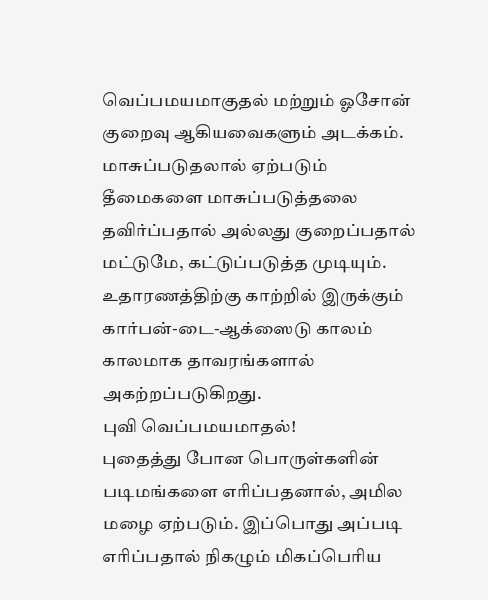வெப்பமயமாகுதல் மற்றும் ஓசோன் குறைவு ஆகியவைகளும் அடக்கம்.
மாசுப்படுதலால் ஏற்படும் தீமைகளை மாசுப்படுத்தலை தவிர்ப்பதால் அல்லது குறைப்பதால் மட்டுமே, கட்டுப்படுத்த முடியும். உதாரணத்திற்கு காற்றில் இருக்கும் கார்பன்-டை-ஆக்ஸைடு காலம் காலமாக தாவரங்களால் அகற்றப்படுகிறது.
புவி வெப்பமயமாதல்!
புதைத்து போன பொருள்களின் படிமங்களை எரிப்பதனால், அமில மழை ஏற்படும். இப்பொது அப்படி எரிப்பதால் நிகழும் மிகப்பெரிய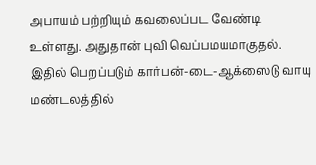அபாயம் பற்றியும் கவலைப்பட வேண்டி உள்ளது. அதுதான் புவி வெப்பமயமாகுதல். இதில் பெறப்படும் கார்பன்-டை-ஆக்ஸைடு வாயு மண்டலத்தில்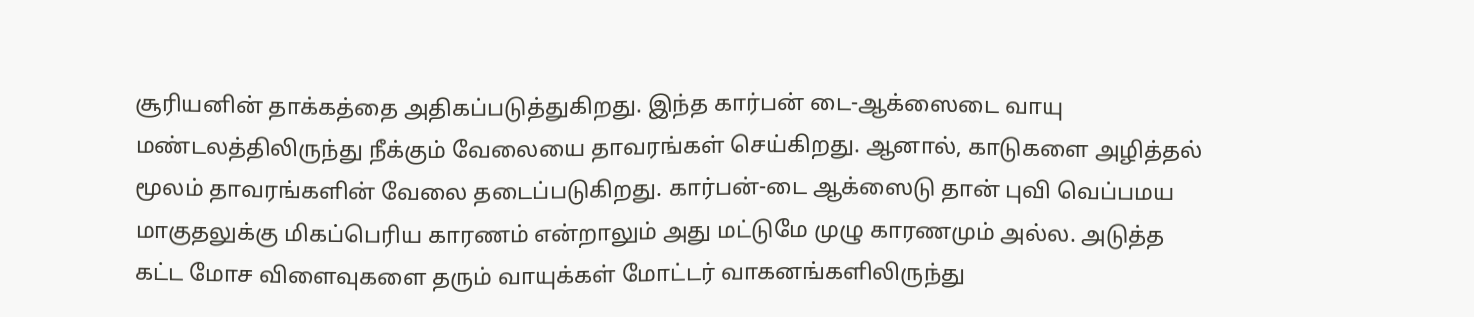சூரியனின் தாக்கத்தை அதிகப்படுத்துகிறது. இந்த கார்பன் டை-ஆக்ஸைடை வாயு மண்டலத்திலிருந்து நீக்கும் வேலையை தாவரங்கள் செய்கிறது. ஆனால், காடுகளை அழித்தல் மூலம் தாவரங்களின் வேலை தடைப்படுகிறது. கார்பன்-டை ஆக்ஸைடு தான் புவி வெப்பமய மாகுதலுக்கு மிகப்பெரிய காரணம் என்றாலும் அது மட்டுமே முழு காரணமும் அல்ல. அடுத்த கட்ட மோச விளைவுகளை தரும் வாயுக்கள் மோட்டர் வாகனங்களிலிருந்து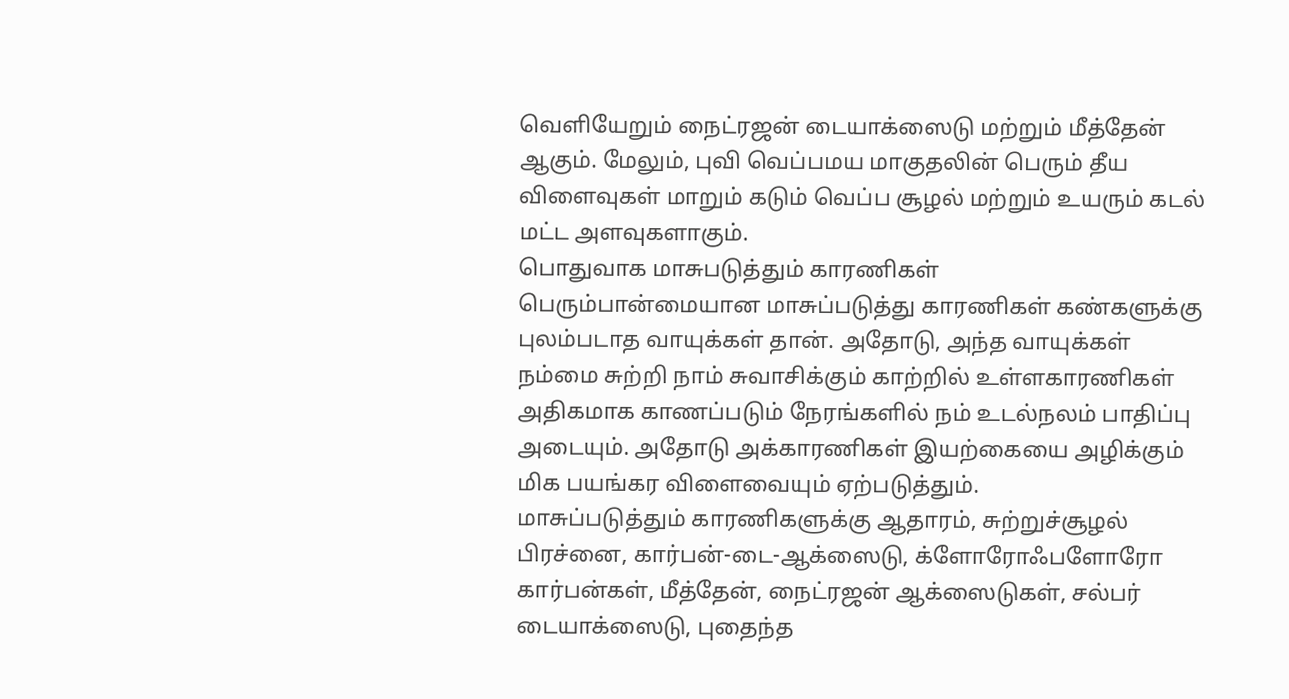வெளியேறும் நைட்ரஜன் டையாக்ஸைடு மற்றும் மீத்தேன் ஆகும். மேலும், புவி வெப்பமய மாகுதலின் பெரும் தீய விளைவுகள் மாறும் கடும் வெப்ப சூழல் மற்றும் உயரும் கடல் மட்ட அளவுகளாகும்.
பொதுவாக மாசுபடுத்தும் காரணிகள்
பெரும்பான்மையான மாசுப்படுத்து காரணிகள் கண்களுக்கு புலம்படாத வாயுக்கள் தான். அதோடு, அந்த வாயுக்கள் நம்மை சுற்றி நாம் சுவாசிக்கும் காற்றில் உள்ளகாரணிகள் அதிகமாக காணப்படும் நேரங்களில் நம் உடல்நலம் பாதிப்பு அடையும். அதோடு அக்காரணிகள் இயற்கையை அழிக்கும் மிக பயங்கர விளைவையும் ஏற்படுத்தும்.
மாசுப்படுத்தும் காரணிகளுக்கு ஆதாரம், சுற்றுச்சூழல் பிரச்னை, கார்பன்-டை-ஆக்ஸைடு, க்ளோரோஃபளோரோ கார்பன்கள், மீத்தேன், நைட்ரஜன் ஆக்ஸைடுகள், சல்பர் டையாக்ஸைடு, புதைந்த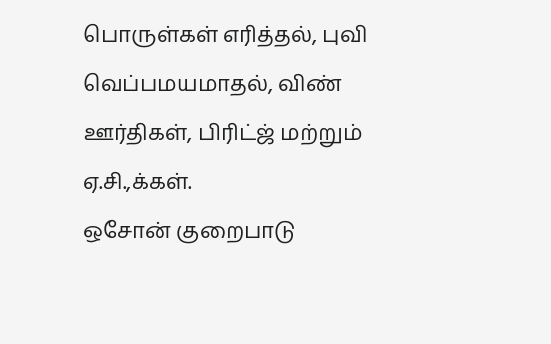பொருள்கள் எரித்தல், புவி வெப்பமயமாதல், விண் ஊர்திகள், பிரிட்ஜ் மற்றும் ஏ.சி.,க்கள்.
ஒசோன் குறைபாடு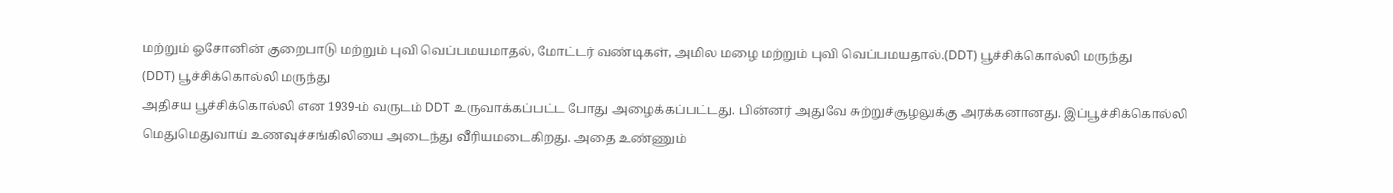மற்றும் ஓசோனின் குறைபாடு மற்றும் புவி வெப்பமயமாதல், மோட்டர் வண்டிகள், அமில மழை மற்றும் புவி வெப்பமயதால்.(DDT) பூச்சிக்கொல்லி மருந்து
(DDT) பூச்சிக்கொல்லி மருந்து
அதிசய பூச்சிக்கொல்லி என 1939-ம் வருடம் DDT உருவாக்கப்பட்ட போது அழைக்கப்பட்டது. பின்னர் அதுவே சுற்றுச்சூழலுக்கு அரக்கனானது. இப்பூச்சிக்கொல்லி மெதுமெதுவாய் உணவுச்சங்கிலியை அடைந்து வீரியமடைகிறது. அதை உண்ணும்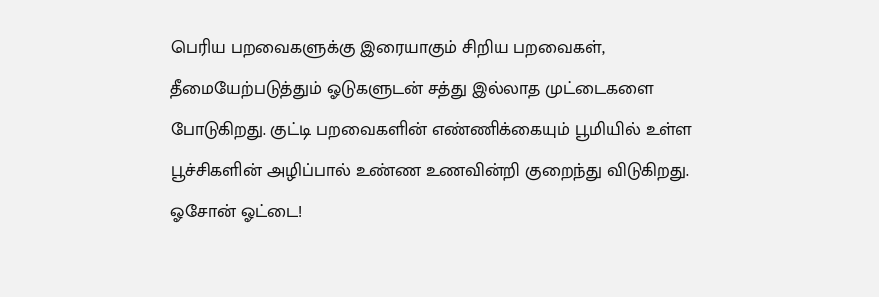பெரிய பறவைகளுக்கு இரையாகும் சிறிய பறவைகள், தீமையேற்படுத்தும் ஓடுகளுடன் சத்து இல்லாத முட்டைகளை போடுகிறது. குட்டி பறவைகளின் எண்ணிக்கையும் பூமியில் உள்ள பூச்சிகளின் அழிப்பால் உண்ண உணவின்றி குறைந்து விடுகிறது.
ஓசோன் ஓட்டை!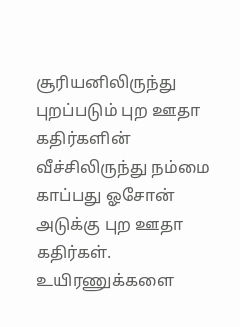சூரியனிலிருந்து புறப்படும் புற ஊதா கதிர்களின் வீச்சிலிருந்து நம்மை காப்பது ஓசோன் அடுக்கு புற ஊதா கதிர்கள். உயிரணுக்களை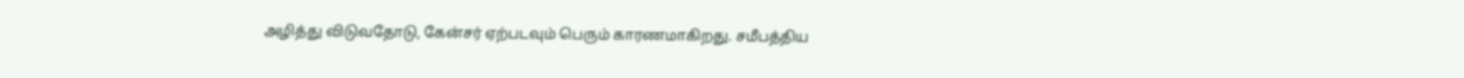அழித்து விடுவதோடு, கேன்சர் ஏற்படவும் பெரும் காரணமாகிறது. சமீபத்திய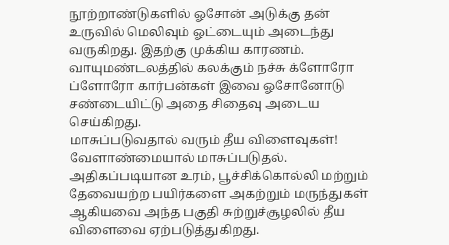நூற்றாண்டுகளில் ஓசோன் அடுக்கு தன் உருவில் மெலிவும் ஓட்டையும் அடைந்து வருகிறது. இதற்கு முக்கிய காரணம். வாயுமண்டலத்தில் கலக்கும் நச்சு க்ளோரோ ப்ளோரோ கார்பன்கள் இவை ஓசோனோடு சண்டையிட்டு அதை சிதைவு அடைய செய்கிறது.
மாசுப்படுவதால் வரும் தீய விளைவுகள்!
வேளாண்மையால் மாசுப்படுதல். அதிகப்படியான உரம், பூச்சிக்கொல்லி மற்றும் தேவையற்ற பயிர்களை அகற்றும் மருந்துகள் ஆகியவை அந்த பகுதி சுற்றுச்சூழலில் தீய விளைவை ஏற்படுத்துகிறது.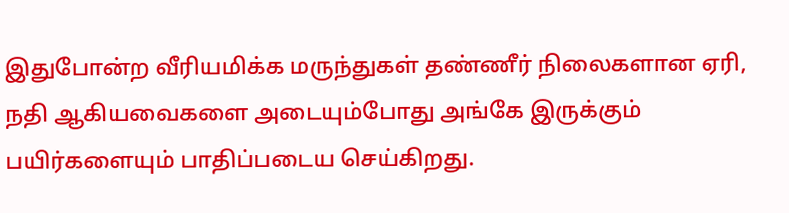இதுபோன்ற வீரியமிக்க மருந்துகள் தண்ணீர் நிலைகளான ஏரி, நதி ஆகியவைகளை அடையும்போது அங்கே இருக்கும் பயிர்களையும் பாதிப்படைய செய்கிறது.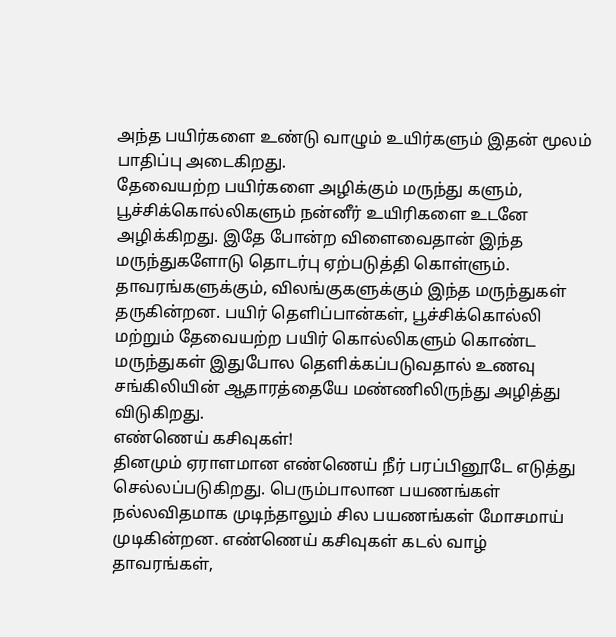அந்த பயிர்களை உண்டு வாழும் உயிர்களும் இதன் மூலம் பாதிப்பு அடைகிறது.
தேவையற்ற பயிர்களை அழிக்கும் மருந்து களும், பூச்சிக்கொல்லிகளும் நன்னீர் உயிரிகளை உடனே அழிக்கிறது. இதே போன்ற விளைவைதான் இந்த மருந்துகளோடு தொடர்பு ஏற்படுத்தி கொள்ளும். தாவரங்களுக்கும், விலங்குகளுக்கும் இந்த மருந்துகள் தருகின்றன. பயிர் தெளிப்பான்கள், பூச்சிக்கொல்லி மற்றும் தேவையற்ற பயிர் கொல்லிகளும் கொண்ட மருந்துகள் இதுபோல தெளிக்கப்படுவதால் உணவு சங்கிலியின் ஆதாரத்தையே மண்ணிலிருந்து அழித்து விடுகிறது.
எண்ணெய் கசிவுகள்!
தினமும் ஏராளமான எண்ணெய் நீர் பரப்பினூடே எடுத்து செல்லப்படுகிறது. பெரும்பாலான பயணங்கள் நல்லவிதமாக முடிந்தாலும் சில பயணங்கள் மோசமாய் முடிகின்றன. எண்ணெய் கசிவுகள் கடல் வாழ் தாவரங்கள்,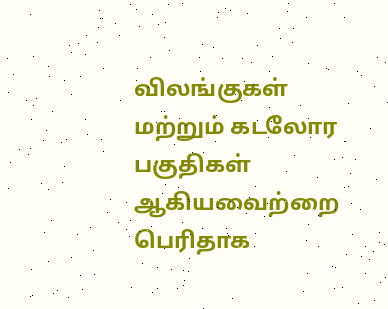விலங்குகள் மற்றும் கடலோர பகுதிகள் ஆகியவைற்றை பெரிதாக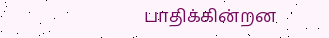பாதிக்கின்றன